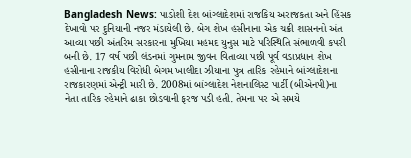Bangladesh News: પાડોશી દેશ બાંગ્લાદેશમાં રાજકિય અરાજકતા અને હિંસક દેખાવો પર દુનિયાની નજર મંડાયેલી છે. બેગ શેખ હસીનાના એક ચક્રી શાસનનો અંત આવ્યા પછી અંતરિમ સરકારના મુખિયા મહમદ યુનુસ માટે પરિસ્થિતિ સંભાળવી કપરી બની છે. 17 વર્ષ પછી લંડનમાં ગુમનામ જીવન વિતાવ્યા પછી પૂર્વ વડાપ્રધાન શેખ હસીનાના રાજકીય વિરોધી બેગમ ખાલીદા ઝીયાના પુત્ર તારિક રહેમાને બાંગ્લાદેશના રાજકારણમાં એન્ટ્રી મારી છે. 2008માં બાંગ્લાદેશ નેશનાલિસ્ટ પાર્ટી (બીએનપી)ના નેતા તારિક રહેમાને ઢાકા છોડવાની ફરજ પડી હતી. તેમના પર એ સમયે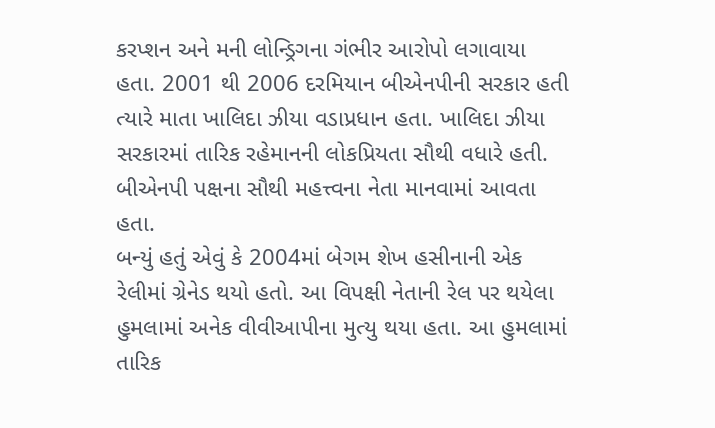કરપ્શન અને મની લોન્ડ્રિગના ગંભીર આરોપો લગાવાયા હતા. 2001 થી 2006 દરમિયાન બીએનપીની સરકાર હતી ત્યારે માતા ખાલિદા ઝીયા વડાપ્રધાન હતા. ખાલિદા ઝીયા સરકારમાં તારિક રહેમાનની લોકપ્રિયતા સૌથી વધારે હતી. બીએનપી પક્ષના સૌથી મહત્ત્વના નેતા માનવામાં આવતા હતા.
બન્યું હતું એવું કે 2004માં બેગમ શેખ હસીનાની એક રેલીમાં ગ્રેનેડ થયો હતો. આ વિપક્ષી નેતાની રેલ પર થયેલા હુમલામાં અનેક વીવીઆપીના મુત્યુ થયા હતા. આ હુમલામાં તારિક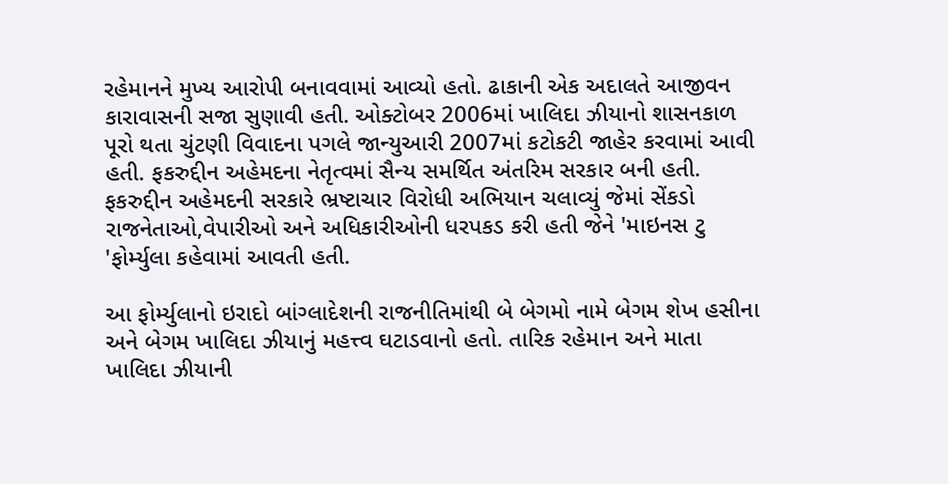રહેમાનને મુખ્ય આરોપી બનાવવામાં આવ્યો હતો. ઢાકાની એક અદાલતે આજીવન કારાવાસની સજા સુણાવી હતી. ઓક્ટોબર 2006માં ખાલિદા ઝીયાનો શાસનકાળ પૂરો થતા ચુંટણી વિવાદના પગલે જાન્યુઆરી 2007માં કટોકટી જાહેર કરવામાં આવી હતી. ફકરુદ્દીન અહેમદના નેતૃત્વમાં સૈન્ય સમર્થિત અંતરિમ સરકાર બની હતી. ફકરુદ્દીન અહેમદની સરકારે ભ્રષ્ટાચાર વિરોધી અભિયાન ચલાવ્યું જેમાં સેંકડો રાજનેતાઓ,વેપારીઓ અને અધિકારીઓની ધરપકડ કરી હતી જેને 'માઇનસ ટુ 'ફોર્મ્યુલા કહેવામાં આવતી હતી.

આ ફોર્મ્યુલાનો ઇરાદો બાંગ્લાદેશની રાજનીતિમાંથી બે બેગમો નામે બેગમ શેખ હસીના અને બેગમ ખાલિદા ઝીયાનું મહત્ત્વ ઘટાડવાનો હતો. તારિક રહેમાન અને માતા ખાલિદા ઝીયાની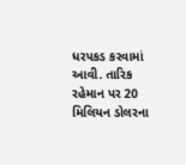ધરપકડ કરવામાં આવી. તારિક રહેમાન પર 20 મિલિયન ડોલરના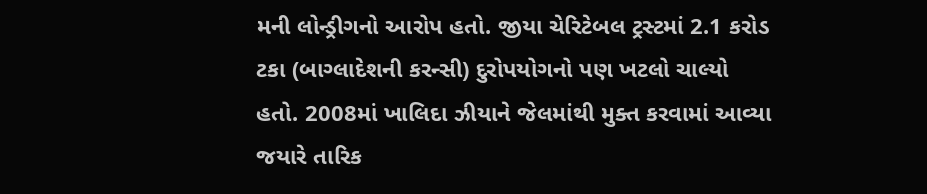મની લોન્ડ્રીગનો આરોપ હતો. જીયા ચેરિટેબલ ટ્રસ્ટમાં 2.1 કરોડ ટકા (બાગ્લાદેશની કરન્સી) દુરોપયોગનો પણ ખટલો ચાલ્યો હતો. 2008માં ખાલિદા ઝીયાને જેલમાંથી મુક્ત કરવામાં આવ્યા જયારે તારિક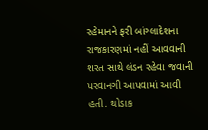રહેમાનને ફરી બાંગ્લાદેશના રાજકારણમાં નહીં આવવાની શરત સાથે લંડન રહેવા જવાની પરવાનગી આપવામાં આવી હતી. થોડાક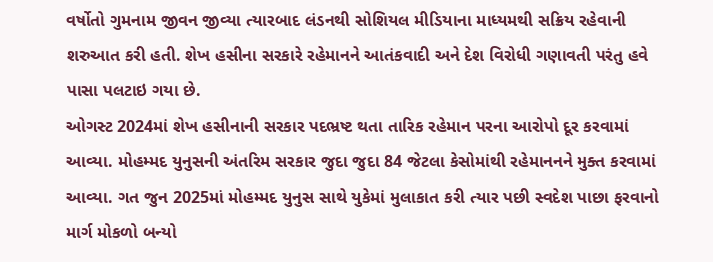વર્ષોતો ગુમનામ જીવન જીવ્યા ત્યારબાદ લંડનથી સોશિયલ મીડિયાના માધ્યમથી સક્રિય રહેવાની શરુઆત કરી હતી. શેખ હસીના સરકારે રહેમાનને આતંકવાદી અને દેશ વિરોધી ગણાવતી પરંતુ હવે પાસા પલટાઇ ગયા છે.
ઓગસ્ટ 2024માં શેખ હસીનાની સરકાર પદભ્રષ્ટ થતા તારિક રહેમાન પરના આરોપો દૂર કરવામાં આવ્યા. મોહમ્મદ યુનુસની અંતરિમ સરકાર જુદા જુદા 84 જેટલા કેસોમાંથી રહેમાનનને મુક્ત કરવામાં આવ્યા. ગત જુન 2025માં મોહમ્મદ યુનુસ સાથે યુકેમાં મુલાકાત કરી ત્યાર પછી સ્વદેશ પાછા ફરવાનો માર્ગ મોકળો બન્યો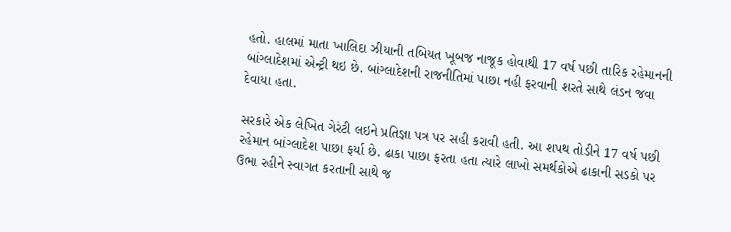હતો. હાલમાં માતા ખાલિદા ઝીયાની તબિયત ખૂબજ નાજૂક હોવાથી 17 વર્ષ પછી તારિક રહેમાનની બાંગ્લાદેશમાં એન્ટ્રી થઇ છે. બાંગ્લાદેશની રાજનીતિમાં પાછા નહી ફરવાની શરતે સાથે લંડન જવા દેવાયા હતા.

સરકારે એક લેખિત ગેરંટી લઇને પ્રતિજ્ઞા પત્ર પર સહી કરાવી હતી. આ શપથ તોડીને 17 વર્ષ પછી રહેમાન બાંગ્લાદેશ પાછા ફર્યા છે. ઢાકા પાછા ફરતા હતા ત્યારે લાખો સમર્થકોએ ઢાકાની સડકો પર ઉભા રહીને સ્વાગત કરતાની સાથે જ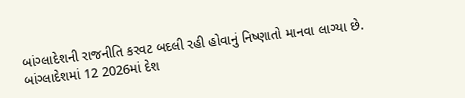બાંગ્લાદેશની રાજનીતિ કરવટ બદલી રહી હોવાનું નિષ્ણાતો માનવા લાગ્યા છે. બાંગ્લાદેશમાં 12 2026માં દેશ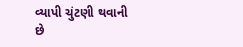વ્યાપી ચુંટણી થવાની છે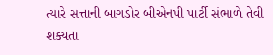ત્યારે સત્તાની બાગડોર બીએનપી પાર્ટી સંભાળે તેવી શક્યતા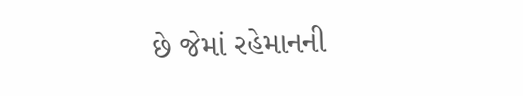છે જેમાં રહેમાનની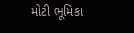મોટી ભૂમિકા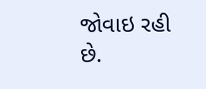જોવાઇ રહી છે.